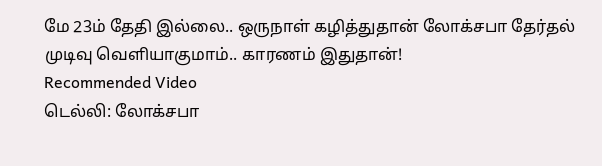மே 23ம் தேதி இல்லை.. ஒருநாள் கழித்துதான் லோக்சபா தேர்தல் முடிவு வெளியாகுமாம்.. காரணம் இதுதான்!
Recommended Video
டெல்லி: லோக்சபா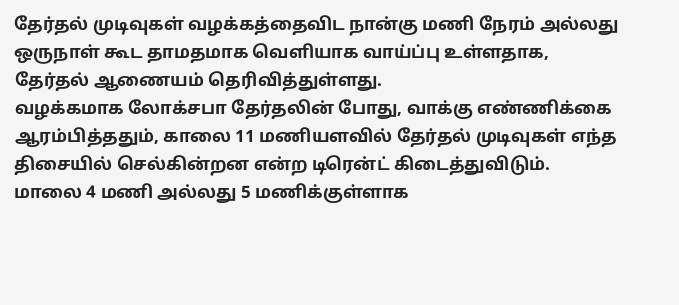தேர்தல் முடிவுகள் வழக்கத்தைவிட நான்கு மணி நேரம் அல்லது ஒருநாள் கூட தாமதமாக வெளியாக வாய்ப்பு உள்ளதாக, தேர்தல் ஆணையம் தெரிவித்துள்ளது.
வழக்கமாக லோக்சபா தேர்தலின் போது, வாக்கு எண்ணிக்கை ஆரம்பித்ததும், காலை 11 மணியளவில் தேர்தல் முடிவுகள் எந்த திசையில் செல்கின்றன என்ற டிரென்ட் கிடைத்துவிடும்.
மாலை 4 மணி அல்லது 5 மணிக்குள்ளாக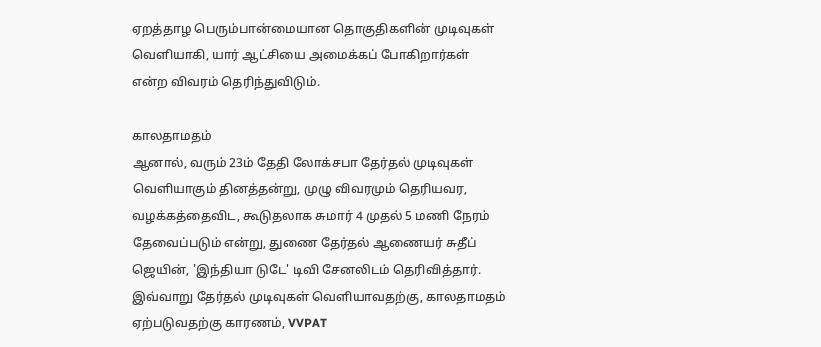ஏறத்தாழ பெரும்பான்மையான தொகுதிகளின் முடிவுகள் வெளியாகி, யார் ஆட்சியை அமைக்கப் போகிறார்கள் என்ற விவரம் தெரிந்துவிடும்.

காலதாமதம்
ஆனால், வரும் 23ம் தேதி லோக்சபா தேர்தல் முடிவுகள் வெளியாகும் தினத்தன்று, முழு விவரமும் தெரியவர, வழக்கத்தைவிட, கூடுதலாக சுமார் 4 முதல் 5 மணி நேரம் தேவைப்படும் என்று, துணை தேர்தல் ஆணையர் சுதீப் ஜெயின், 'இந்தியா டுடே' டிவி சேனலிடம் தெரிவித்தார். இவ்வாறு தேர்தல் முடிவுகள் வெளியாவதற்கு, காலதாமதம் ஏற்படுவதற்கு காரணம், VVPAT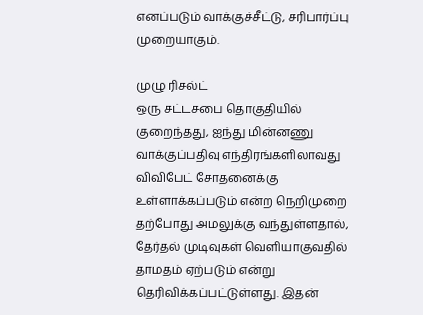எனப்படும் வாக்குச்சீட்டு, சரிபார்ப்பு முறையாகும்.

முழு ரிசல்ட்
ஒரு சட்டசபை தொகுதியில் குறைந்தது, ஐந்து மின்னணு வாக்குப்பதிவு எந்திரங்களிலாவது விவிபேட் சோதனைக்கு உள்ளாக்கப்படும் என்ற நெறிமுறை தற்போது அமலுக்கு வந்துள்ளதால், தேர்தல் முடிவுகள் வெளியாகுவதில் தாமதம் ஏற்படும் என்று தெரிவிக்கப்பட்டுள்ளது. இதன்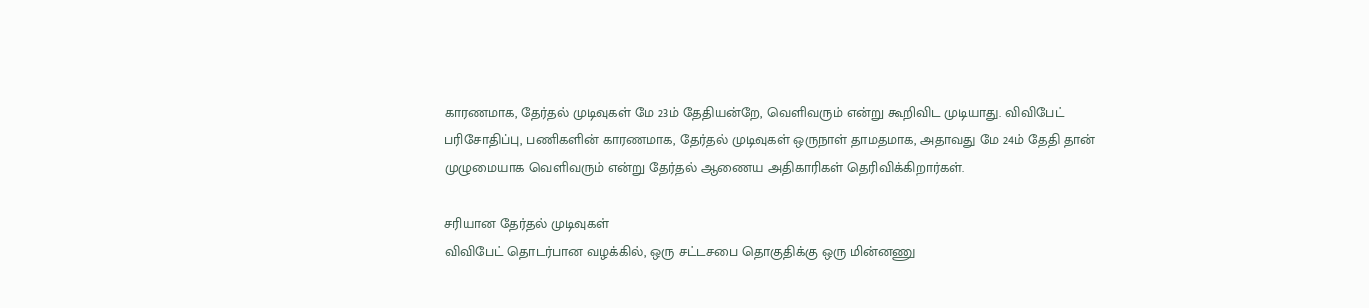காரணமாக, தேர்தல் முடிவுகள் மே 23ம் தேதியன்றே, வெளிவரும் என்று கூறிவிட முடியாது. விவிபேட் பரிசோதிப்பு, பணிகளின் காரணமாக, தேர்தல் முடிவுகள் ஒருநாள் தாமதமாக, அதாவது மே 24ம் தேதி தான் முழுமையாக வெளிவரும் என்று தேர்தல் ஆணைய அதிகாரிகள் தெரிவிக்கிறார்கள்.

சரியான தேர்தல் முடிவுகள்
விவிபேட் தொடர்பான வழக்கில், ஒரு சட்டசபை தொகுதிக்கு ஒரு மின்னணு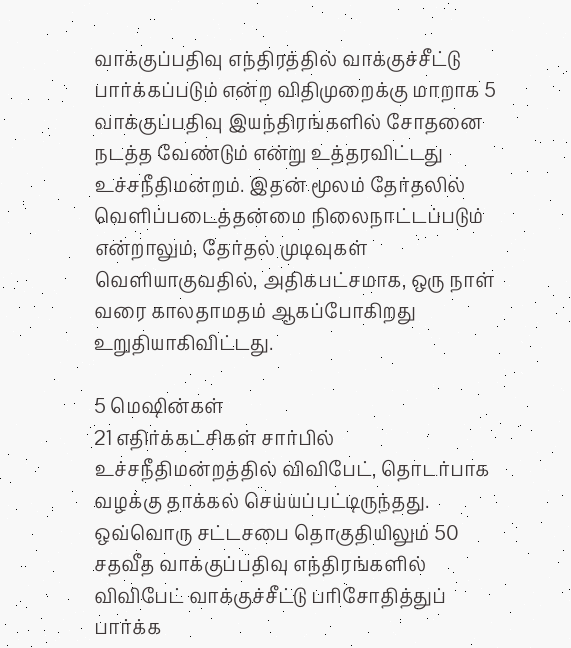வாக்குப்பதிவு எந்திரத்தில் வாக்குச்சீட்டு பார்க்கப்படும் என்ற விதிமுறைக்கு மாறாக 5 வாக்குப்பதிவு இயந்திரங்களில் சோதனை நடத்த வேண்டும் என்று உத்தரவிட்டது உச்சநீதிமன்றம். இதன் மூலம் தேர்தலில் வெளிப்படைத்தன்மை நிலைநாட்டப்படும் என்றாலும், தேர்தல் முடிவுகள் வெளியாகுவதில், அதிகபட்சமாக, ஒரு நாள் வரை காலதாமதம் ஆகப்போகிறது உறுதியாகிவிட்டது.

5 மெஷின்கள்
21 எதிர்க்கட்சிகள் சார்பில் உச்சநீதிமன்றத்தில் விவிபேட், தொடர்பாக வழக்கு தாக்கல் செய்யப்பட்டிருந்தது. ஒவ்வொரு சட்டசபை தொகுதியிலும் 50 சதவீத வாக்குப்பதிவு எந்திரங்களில் விவிபேட் வாக்குச்சீட்டு பரிசோதித்துப் பார்க்க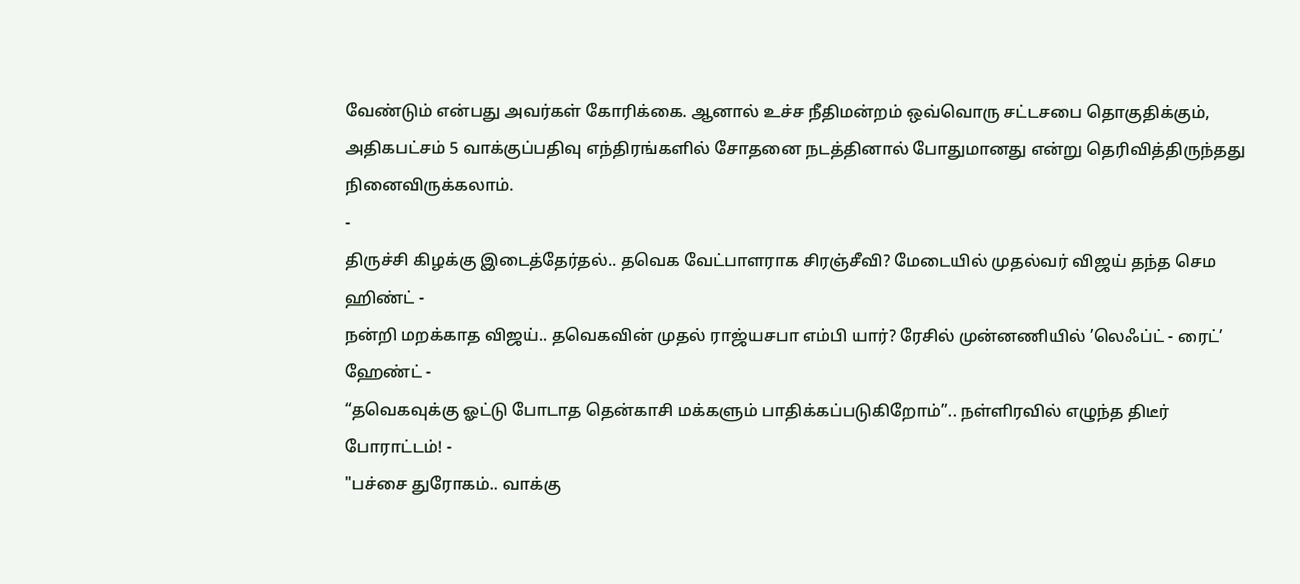வேண்டும் என்பது அவர்கள் கோரிக்கை. ஆனால் உச்ச நீதிமன்றம் ஒவ்வொரு சட்டசபை தொகுதிக்கும், அதிகபட்சம் 5 வாக்குப்பதிவு எந்திரங்களில் சோதனை நடத்தினால் போதுமானது என்று தெரிவித்திருந்தது நினைவிருக்கலாம்.
-
திருச்சி கிழக்கு இடைத்தேர்தல்.. தவெக வேட்பாளராக சிரஞ்சீவி? மேடையில் முதல்வர் விஜய் தந்த செம ஹிண்ட் -
நன்றி மறக்காத விஜய்.. தவெகவின் முதல் ராஜ்யசபா எம்பி யார்? ரேசில் முன்னணியில் ’லெஃப்ட் - ரைட்’ ஹேண்ட் -
“தவெகவுக்கு ஓட்டு போடாத தென்காசி மக்களும் பாதிக்கப்படுகிறோம்”.. நள்ளிரவில் எழுந்த திடீர் போராட்டம்! -
"பச்சை துரோகம்.. வாக்கு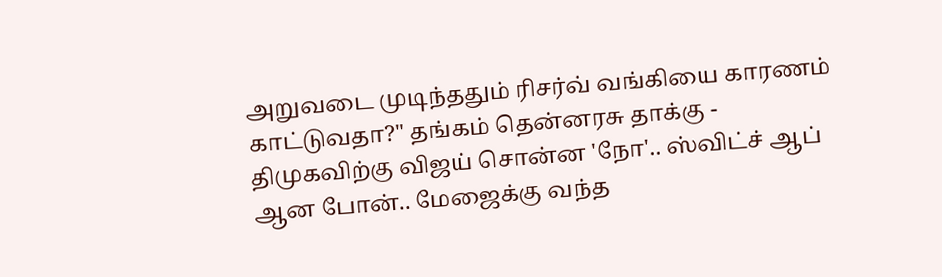அறுவடை முடிந்ததும் ரிசர்வ் வங்கியை காரணம் காட்டுவதா?" தங்கம் தென்னரசு தாக்கு -
திமுகவிற்கு விஜய் சொன்ன 'நோ'.. ஸ்விட்ச் ஆப் ஆன போன்.. மேஜைக்கு வந்த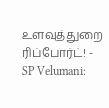உளவுத்துறை ரிப்போர்ட்! -
SP Velumani: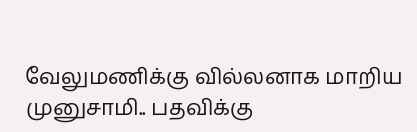வேலுமணிக்கு வில்லனாக மாறிய முனுசாமி.. பதவிக்கு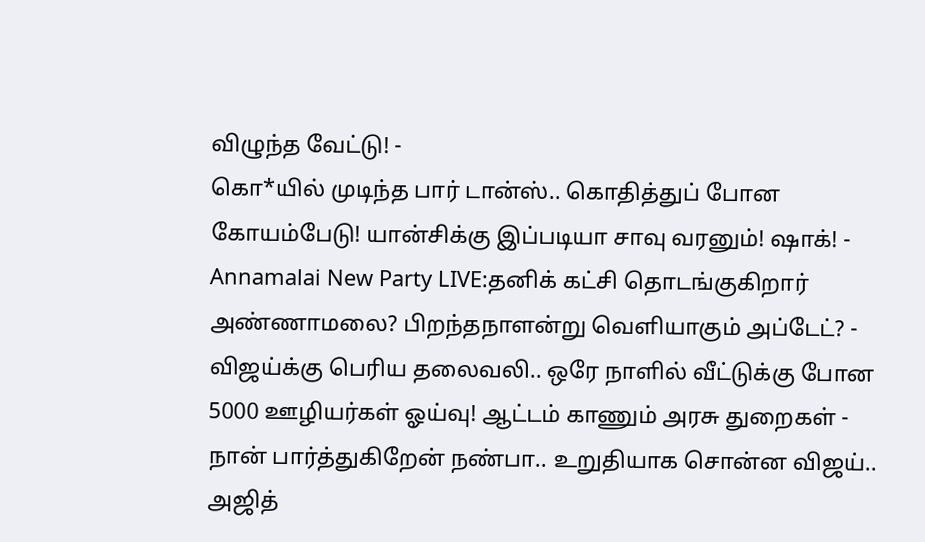விழுந்த வேட்டு! -
கொ*யில் முடிந்த பார் டான்ஸ்.. கொதித்துப் போன கோயம்பேடு! யான்சிக்கு இப்படியா சாவு வரனும்! ஷாக்! -
Annamalai New Party LIVE:தனிக் கட்சி தொடங்குகிறார் அண்ணாமலை? பிறந்தநாளன்று வெளியாகும் அப்டேட்? -
விஜய்க்கு பெரிய தலைவலி.. ஒரே நாளில் வீட்டுக்கு போன 5000 ஊழியர்கள் ஓய்வு! ஆட்டம் காணும் அரசு துறைகள் -
நான் பார்த்துகிறேன் நண்பா.. உறுதியாக சொன்ன விஜய்.. அஜித்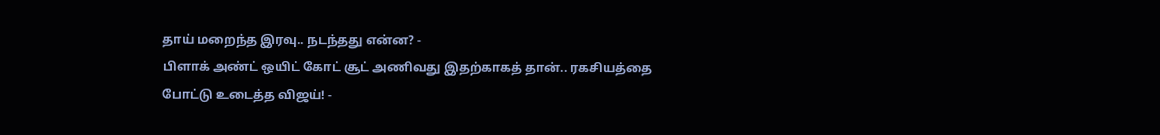தாய் மறைந்த இரவு.. நடந்தது என்ன? -
பிளாக் அண்ட் ஒயிட் கோட் சூட் அணிவது இதற்காகத் தான்.. ரகசியத்தை போட்டு உடைத்த விஜய்! -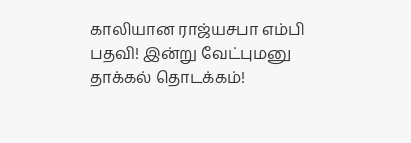காலியான ராஜ்யசபா எம்பி பதவி! இன்று வேட்புமனு தாக்கல் தொடக்கம்!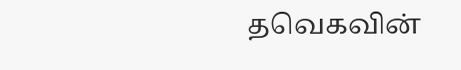தவெகவின்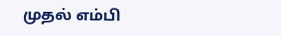முதல் எம்பி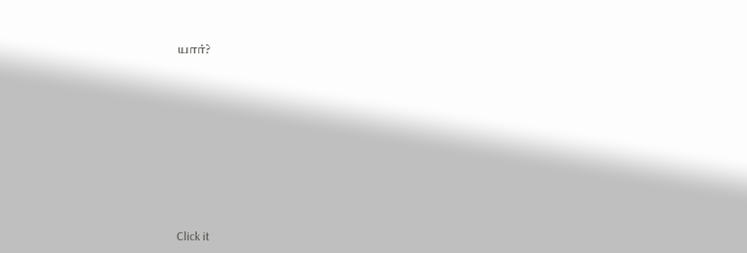யார்?












Click it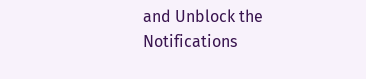and Unblock the Notifications